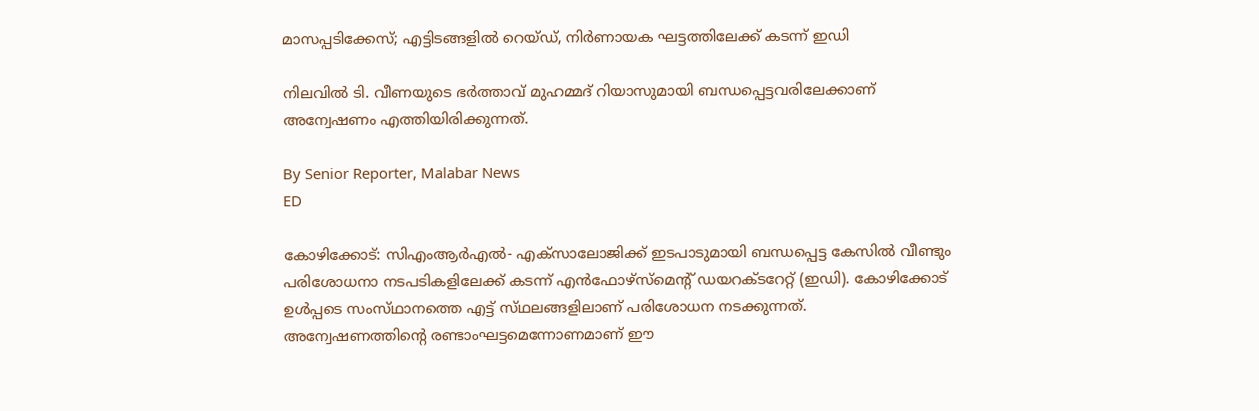മാസപ്പടിക്കേസ്; എട്ടിടങ്ങളിൽ റെയ്‌ഡ്‌, നിർണായക ഘട്ടത്തിലേക്ക് കടന്ന് ഇഡി

നിലവിൽ ടി. വീണയുടെ ഭർത്താവ് മുഹമ്മദ് റിയാസുമായി ബന്ധപ്പെട്ടവരിലേക്കാണ് അന്വേഷണം എത്തിയിരിക്കുന്നത്.

By Senior Reporter, Malabar News
ED

കോഴിക്കോട്: സിഎംആർഎൽ- എക്‌സാലോജിക്ക് ഇടപാടുമായി ബന്ധപ്പെട്ട കേസിൽ വീണ്ടും പരിശോധനാ നടപടികളിലേക്ക് കടന്ന് എൻഫോഴ്‌സ്‌മെന്റ് ഡയറക്‌ടറേറ്റ് (ഇഡി). കോഴിക്കോട് ഉൾപ്പടെ സംസ്‌ഥാനത്തെ എട്ട് സ്‌ഥലങ്ങളിലാണ് പരിശോധന നടക്കുന്നത്. അന്വേഷണത്തിന്റെ രണ്ടാംഘട്ടമെന്നോണമാണ് ഈ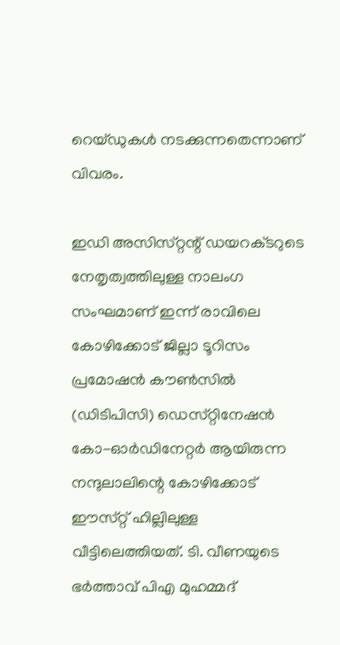റെയ്‌ഡുകൾ നടക്കുന്നതെന്നാണ് വിവരം.

ഇഡി അസിസ്‌റ്റന്റ്‌ ഡയറക്‌ടറുടെ നേതൃത്വത്തിലുള്ള നാലംഗ സംഘമാണ് ഇന്ന് രാവിലെ കോഴിക്കോട് ജില്ലാ ടൂറിസം പ്രമോഷൻ കൗൺസിൽ (ഡിടിപിസി) ഡെസ്‌റ്റിനേഷൻ കോ-ഓർഡിനേറ്റർ ആയിരുന്ന നന്ദുലാലിന്റെ കോഴിക്കോട് ഈസ്‌റ്റ് ഹില്ലിലുള്ള വീട്ടിലെത്തിയത്. ടി. വീണയുടെ ഭർത്താവ് പിഎ മുഹമ്മദ്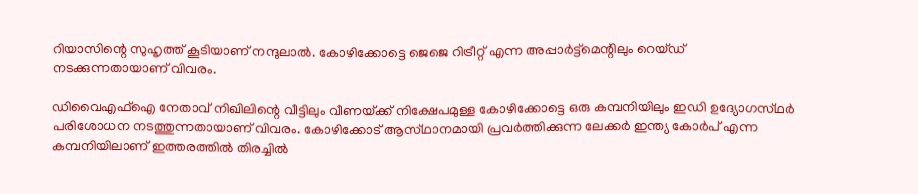റിയാസിന്റെ സുഹൃത്ത് കൂടിയാണ് നന്ദുലാൽ. കോഴിക്കോട്ടെ ജെജെ റിട്രീറ്റ്‌ എന്ന അപ്പാർട്ട്മെന്റിലും റെയ്‌ഡ്‌ നടക്കുന്നതായാണ് വിവരം.

ഡിവൈഎഫ്ഐ നേതാവ് നിഖിലിന്റെ വീട്ടിലും വീണയ്‌ക്ക്‌ നിക്ഷേപമുള്ള കോഴിക്കോട്ടെ ഒരു കമ്പനിയിലും ഇഡി ഉദ്യോഗസ്‌ഥർ പരിശോധന നടത്തുന്നതായാണ് വിവരം. കോഴിക്കോട് ആസ്‌ഥാനമായി പ്രവർത്തിക്കുന്ന ലേക്കർ ഇന്ത്യ കോർപ് എന്ന കമ്പനിയിലാണ് ഇത്തരത്തിൽ തിരച്ചിൽ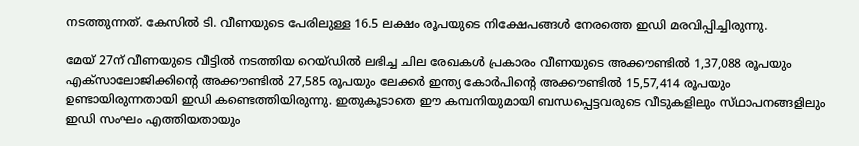നടത്തുന്നത്. കേസിൽ ടി. വീണയുടെ പേരിലുള്ള 16.5 ലക്ഷം രൂപയുടെ നിക്ഷേപങ്ങൾ നേരത്തെ ഇഡി മരവിപ്പിച്ചിരുന്നു.

മേയ് 27ന് വീണയുടെ വീട്ടിൽ നടത്തിയ റെയ്‌ഡിൽ ലഭിച്ച ചില രേഖകൾ പ്രകാരം വീണയുടെ അക്കൗണ്ടിൽ 1,37,088 രൂപയും എക്‌സാലോജിക്കിന്റെ അക്കൗണ്ടിൽ 27,585 രൂപയും ലേക്കർ ഇന്ത്യ കോർപിന്റെ അക്കൗണ്ടിൽ 15,57,414 രൂപയും ഉണ്ടായിരുന്നതായി ഇഡി കണ്ടെത്തിയിരുന്നു. ഇതുകൂടാതെ ഈ കമ്പനിയുമായി ബന്ധപ്പെട്ടവരുടെ വീടുകളിലും സ്‌ഥാപനങ്ങളിലും ഇഡി സംഘം എത്തിയതായും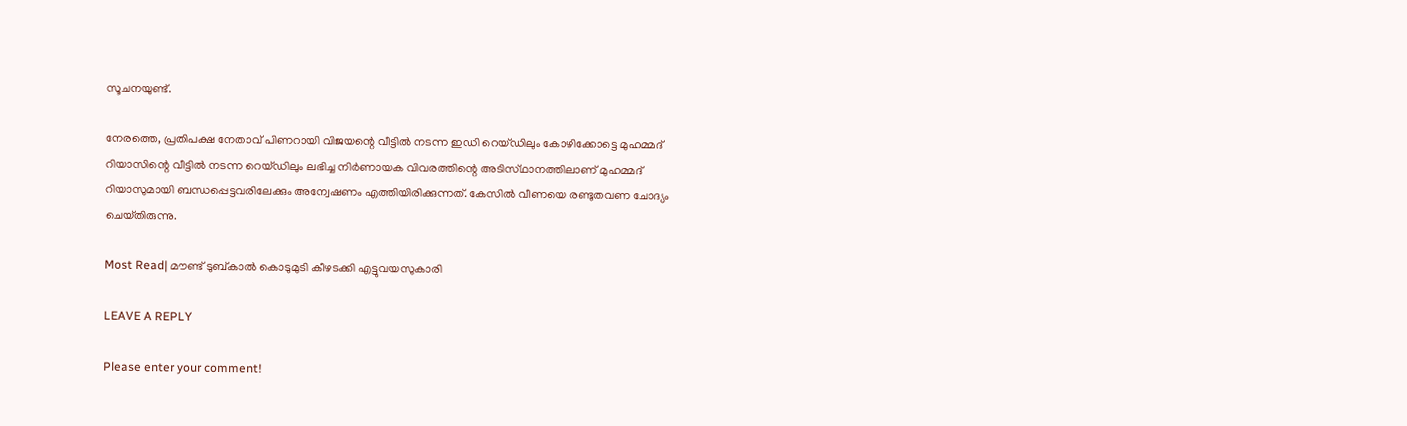സൂചനയുണ്ട്.

നേരത്തെ, പ്രതിപക്ഷ നേതാവ് പിണറായി വിജയന്റെ വീട്ടിൽ നടന്ന ഇഡി റെയ്‌ഡിലും കോഴിക്കോട്ടെ മുഹമ്മദ് റിയാസിന്റെ വീട്ടിൽ നടന്ന റെയ്‌ഡിലും ലഭിച്ച നിർണായക വിവരത്തിന്റെ അടിസ്‌ഥാനത്തിലാണ്‌ മുഹമ്മദ് റിയാസുമായി ബന്ധപ്പെട്ടവരിലേക്കും അന്വേഷണം എത്തിയിരിക്കുന്നത്. കേസിൽ വീണയെ രണ്ടുതവണ ചോദ്യം ചെയ്‌തിരുന്നു.

Most Read| മൗണ്ട് ടുബ്‌കാൽ കൊടുമുടി കീഴടക്കി എട്ടുവയസുകാരി

LEAVE A REPLY

Please enter your comment!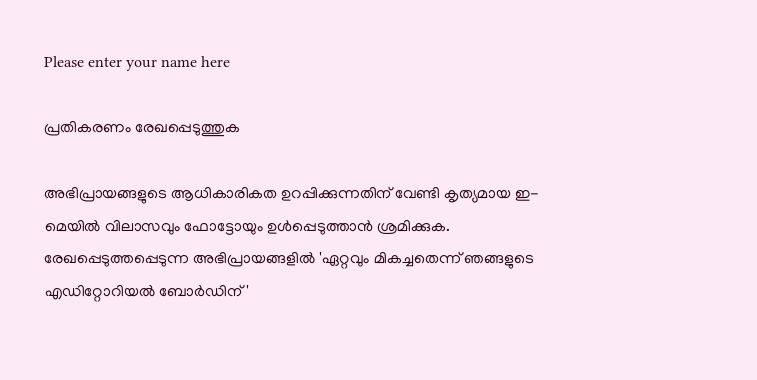Please enter your name here

പ്രതികരണം രേഖപ്പെടുത്തുക

അഭിപ്രായങ്ങളുടെ ആധികാരികത ഉറപ്പിക്കുന്നതിന് വേണ്ടി കൃത്യമായ ഇ-മെയിൽ വിലാസവും ഫോട്ടോയും ഉൾപ്പെടുത്താൻ ശ്രമിക്കുക. രേഖപ്പെടുത്തപ്പെടുന്ന അഭിപ്രായങ്ങളിൽ 'ഏറ്റവും മികച്ചതെന്ന് ഞങ്ങളുടെ എഡിറ്റോറിയൽ ബോർഡിന്'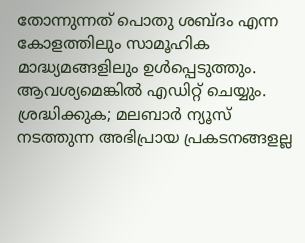തോന്നുന്നത് പൊതു ശബ്‌ദം എന്ന കോളത്തിലും സാമൂഹിക മാദ്ധ്യമങ്ങളിലും ഉൾപ്പെടുത്തും. ആവശ്യമെങ്കിൽ എഡിറ്റ് ചെയ്യും. ശ്രദ്ധിക്കുക; മലബാർ ന്യൂസ് നടത്തുന്ന അഭിപ്രായ പ്രകടനങ്ങളല്ല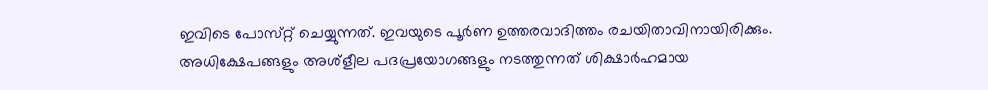ഇവിടെ പോസ്‌റ്റ് ചെയ്യുന്നത്. ഇവയുടെ പൂർണ ഉത്തരവാദിത്തം രചയിതാവിനായിരിക്കും. അധിക്ഷേപങ്ങളും അശ്‌ളീല പദപ്രയോഗങ്ങളും നടത്തുന്നത് ശിക്ഷാർഹമായ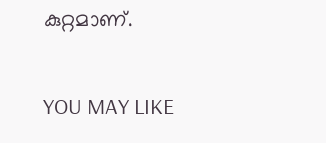കുറ്റമാണ്.

YOU MAY LIKE